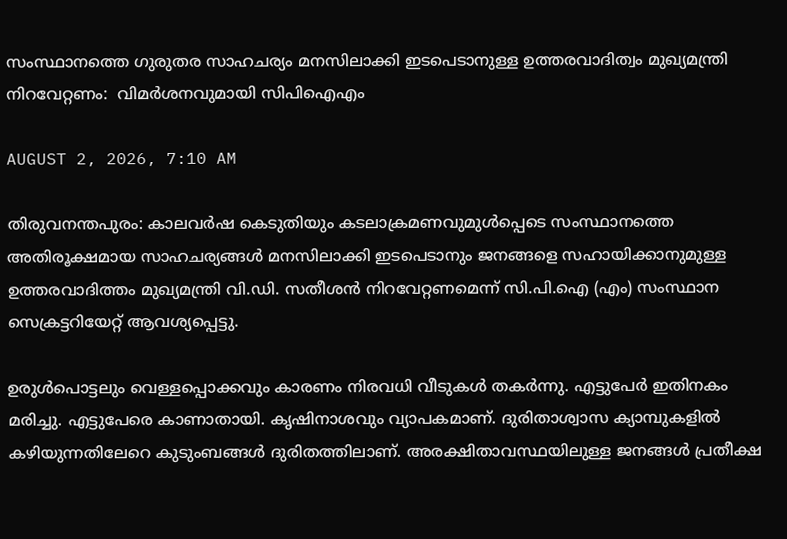സംസ്ഥാനത്തെ ഗുരുതര സാഹചര്യം മനസിലാക്കി ഇടപെടാനുള്ള ഉത്തരവാദിത്വം മുഖ്യമന്ത്രി നിറവേറ്റണം:  വിമര്‍ശനവുമായി സിപിഐഎം

AUGUST 2, 2026, 7:10 AM

തിരുവനന്തപുരം: കാലവര്‍ഷ കെടുതിയും കടലാക്രമണവുമുള്‍പ്പെടെ സംസ്ഥാനത്തെ അതിരൂക്ഷമായ സാഹചര്യങ്ങള്‍ മനസിലാക്കി ഇടപെടാനും ജനങ്ങളെ സഹായിക്കാനുമുള്ള ഉത്തരവാദിത്തം മുഖ്യമന്ത്രി വി.ഡി. സതീശന്‍ നിറവേറ്റണമെന്ന്‌ സി.പി.ഐ (എം) സംസ്ഥാന സെക്രട്ടറിയേറ്റ്‌ ആവശ്യപ്പെട്ടു.

ഉരുള്‍പൊട്ടലും വെള്ളപ്പൊക്കവും കാരണം നിരവധി വീടുകള്‍ തകര്‍ന്നു. എട്ടുപേര്‍ ഇതിനകം മരിച്ചു. എട്ടുപേരെ കാണാതായി. കൃഷിനാശവും വ്യാപകമാണ്‌. ദുരിതാശ്വാസ ക്യാമ്പുകളില്‍ കഴിയുന്നതിലേറെ കുടുംബങ്ങള്‍ ദുരിതത്തിലാണ്‌. അരക്ഷിതാവസ്ഥയിലുള്ള ജനങ്ങള്‍ പ്രതീക്ഷ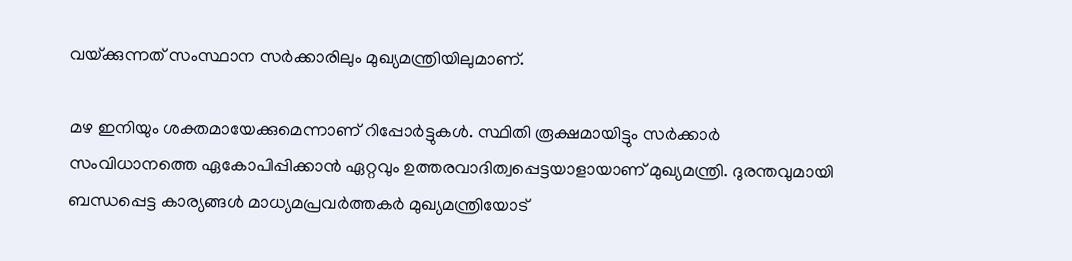വയ്‌ക്കുന്നത്‌ സംസ്ഥാന സര്‍ക്കാരിലും മുഖ്യമന്ത്രിയിലുമാണ്‌.

മഴ ഇനിയും ശക്തമായേക്കുമെന്നാണ്‌ റിപ്പോര്‍ട്ടുകള്‍. സ്ഥിതി രൂക്ഷമായിട്ടും സര്‍ക്കാര്‍ സംവിധാനത്തെ ഏകോപിപ്പിക്കാന്‍ ഏറ്റവും ഉത്തരവാദിത്വപ്പെട്ടയാളായാണ്‌ മുഖ്യമന്ത്രി. ദുരന്തവുമായി ബന്ധപ്പെട്ട കാര്യങ്ങള്‍ മാധ്യമപ്രവര്‍ത്തകര്‍ മുഖ്യമന്ത്രിയോട്‌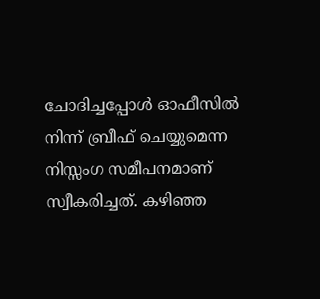ചോദിച്ചപ്പോള്‍ ഓഫീസില്‍ നിന്ന്‌ ബ്രീഫ്‌ ചെയ്യുമെന്ന നിസ്സംഗ സമീപനമാണ്‌ സ്വീകരിച്ചത്‌. കഴിഞ്ഞ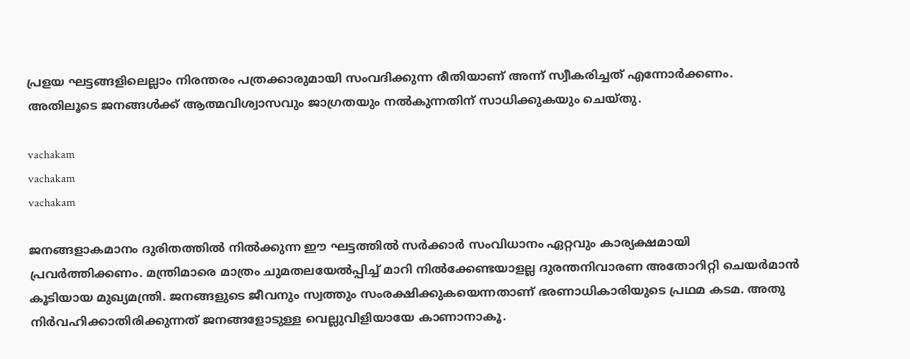പ്രളയ ഘട്ടങ്ങളിലെല്ലാം നിരന്തരം പത്രക്കാരുമായി സംവദിക്കുന്ന രീതിയാണ്‌ അന്ന്‌ സ്വീകരിച്ചത്‌ എന്നോര്‍ക്കണം. അതിലൂടെ ജനങ്ങള്‍ക്ക്‌ ആത്മവിശ്വാസവും ജാഗ്രതയും നല്‍കുന്നതിന്‌ സാധിക്കുകയും ചെയ്‌തു.

vachakam
vachakam
vachakam

ജനങ്ങളാകമാനം ദുരിതത്തില്‍ നില്‍ക്കുന്ന ഈ ഘട്ടത്തില്‍ സര്‍ക്കാര്‍ സംവിധാനം ഏറ്റവും കാര്യക്ഷമായി പ്രവര്‍ത്തിക്കണം. മന്ത്രിമാരെ മാത്രം ചുമതലയേല്‍പ്പിച്ച്‌ മാറി നില്‍ക്കേണ്ടയാളല്ല ദുരന്തനിവാരണ അതോറിറ്റി ചെയര്‍മാന്‍ കൂടിയായ മുഖ്യമന്ത്രി. ജനങ്ങളുടെ ജീവനും സ്വത്തും സംരക്ഷിക്കുകയെന്നതാണ്‌ ഭരണാധികാരിയുടെ പ്രഥമ കടമ. അതു നിര്‍വഹിക്കാതിരിക്കുന്നത്‌ ജനങ്ങളോടുള്ള വെല്ലുവിളിയായേ കാണാനാകൂ.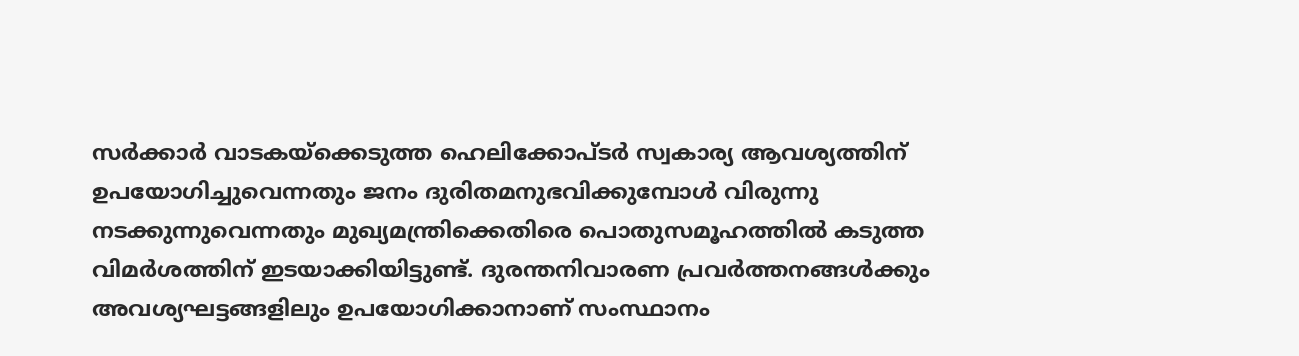സര്‍ക്കാര്‍ വാടകയ്‌ക്കെടുത്ത ഹെലിക്കോപ്‌ടര്‍ സ്വകാര്യ ആവശ്യത്തിന്‌ ഉപയോഗിച്ചുവെന്നതും ജനം ദുരിതമനുഭവിക്കുമ്പോള്‍ വിരുന്നു നടക്കുന്നുവെന്നതും മുഖ്യമന്ത്രിക്കെതിരെ പൊതുസമൂഹത്തില്‍ കടുത്ത വിമര്‍ശത്തിന്‌ ഇടയാക്കിയിട്ടുണ്ട്‌. ദുരന്തനിവാരണ പ്രവര്‍ത്തനങ്ങള്‍ക്കും അവശ്യഘട്ടങ്ങളിലും ഉപയോഗിക്കാനാണ്‌ സംസ്ഥാനം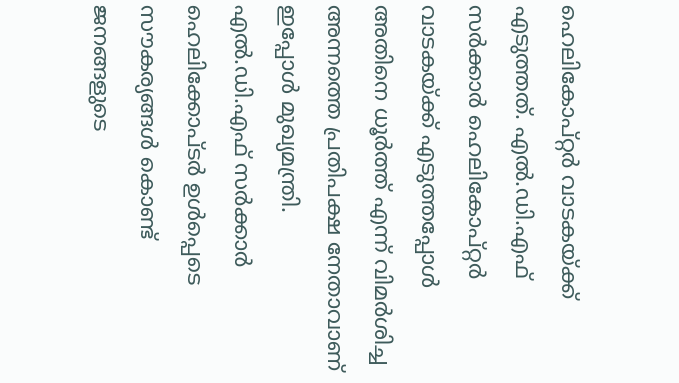ഹെലികോപ്‌റ്റര്‍ വാടകയ്‌ക്ക്‌ എടുത്തത്‌. എല്‍.ഡി.എഫ്‌ സര്‍ക്കാര്‍ ഹെലികോപ്‌റ്റര്‍ വാടകയ്‌ക്ക്‌ എടുത്തപ്പോള്‍ അതിനെ ധൂര്‍ത്ത്‌ എന്ന്‌ വിമര്‍ശിച്ച അന്നത്തെ പ്രതിപക്ഷ നേതാവാണ്‌ ഇപ്പോള്‍ മുഖ്യമന്ത്രി. എല്‍.ഡി.എഫ്‌ സര്‍ക്കാര്‍ ഹെലിക്കോപ്‌ടര്‍ ഉള്‍പ്പെടെ സൗകര്യങ്ങള്‍ കൊണ്ട്‌ ജനങ്ങളുടെ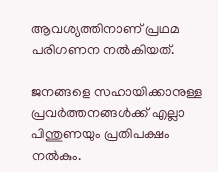ആവശ്യത്തിനാണ്‌ പ്രഥമ പരിഗണന നല്‍കിയത്‌.

ജനങ്ങളെ സഹായിക്കാനുള്ള പ്രവര്‍ത്തനങ്ങള്‍ക്ക്‌ എല്ലാ പിന്തുണയും പ്രതിപക്ഷം നല്‍കും.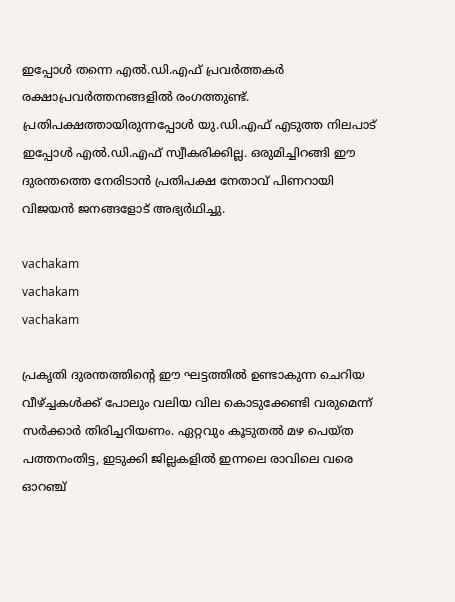ഇപ്പോള്‍ തന്നെ എല്‍.ഡി.എഫ്‌ പ്രവര്‍ത്തകര്‍ രക്ഷാപ്രവര്‍ത്തനങ്ങളില്‍ രംഗത്തുണ്ട്‌. പ്രതിപക്ഷത്തായിരുന്നപ്പോള്‍ യു.ഡി.എഫ്‌ എടുത്ത നിലപാട്‌ ഇപ്പോള്‍ എല്‍.ഡി.എഫ്‌ സ്വീകരിക്കില്ല. ഒരുമിച്ചിറങ്ങി ഈ ദുരന്തത്തെ നേരിടാന്‍ പ്രതിപക്ഷ നേതാവ്‌ പിണറായി വിജയന്‍ ജനങ്ങളോട്‌ അഭ്യര്‍ഥിച്ചു.

vachakam
vachakam
vachakam

പ്രകൃതി ദുരന്തത്തിന്റെ ഈ ഘട്ടത്തില്‍ ഉണ്ടാകുന്ന ചെറിയ വീഴ്‌ച്ചകള്‍ക്ക്‌ പോലും വലിയ വില കൊടുക്കേണ്ടി വരുമെന്ന്‌ സര്‍ക്കാര്‍ തിരിച്ചറിയണം. ഏറ്റവും കൂടുതല്‍ മഴ പെയ്‌ത പത്തനംതിട്ട, ഇടുക്കി ജില്ലകളില്‍ ഇന്നലെ രാവിലെ വരെ ഓറഞ്ച്‌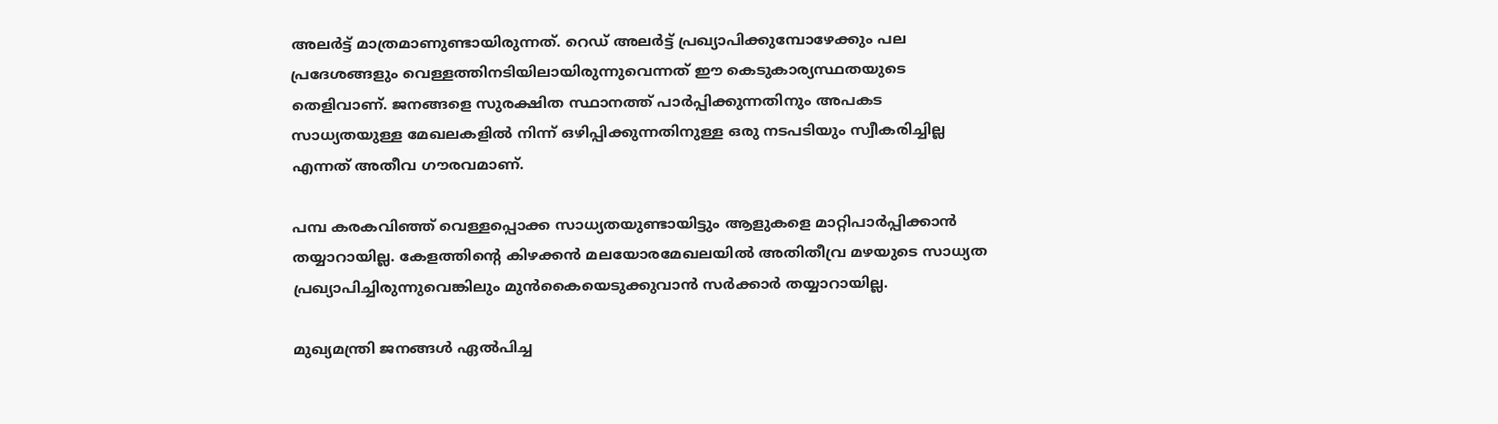അലര്‍ട്ട്‌ മാത്രമാണുണ്ടായിരുന്നത്‌. റെഡ്‌ അലര്‍ട്ട്‌ പ്രഖ്യാപിക്കുമ്പോഴേക്കും പല പ്രദേശങ്ങളും വെള്ളത്തിനടിയിലായിരുന്നുവെന്നത്‌ ഈ കെടുകാര്യസ്ഥതയുടെ തെളിവാണ്‌. ജനങ്ങളെ സുരക്ഷിത സ്ഥാനത്ത്‌ പാര്‍പ്പിക്കുന്നതിനും അപകട സാധ്യതയുള്ള മേഖലകളില്‍ നിന്ന്‌ ഒഴിപ്പിക്കുന്നതിനുള്ള ഒരു നടപടിയും സ്വീകരിച്ചില്ല എന്നത്‌ അതീവ ഗൗരവമാണ്‌.

പമ്പ കരകവിഞ്ഞ്‌ വെള്ളപ്പൊക്ക സാധ്യതയുണ്ടായിട്ടും ആളുകളെ മാറ്റിപാര്‍പ്പിക്കാന്‍ തയ്യാറായില്ല. കേളത്തിന്റെ കിഴക്കന്‍ മലയോരമേഖലയില്‍ അതിതീവ്ര മഴയുടെ സാധ്യത പ്രഖ്യാപിച്ചിരുന്നുവെങ്കിലും മുന്‍കൈയെടുക്കുവാന്‍ സര്‍ക്കാര്‍ തയ്യാറായില്ല.

മുഖ്യമന്ത്രി ജനങ്ങള്‍ ഏല്‍പിച്ച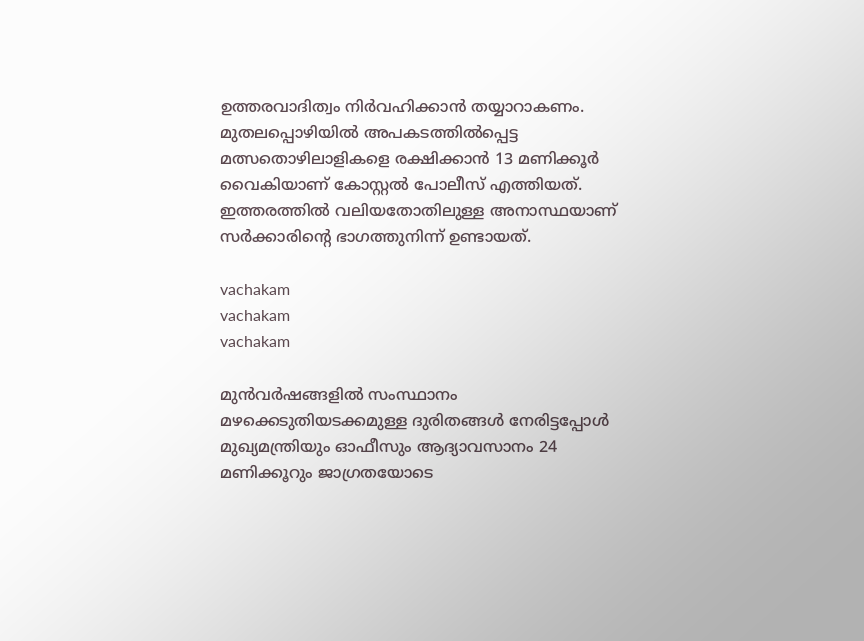ഉത്തരവാദിത്വം നിര്‍വഹിക്കാന്‍ തയ്യാറാകണം. മുതലപ്പൊഴിയില്‍ അപകടത്തില്‍പ്പെട്ട മത്സതൊഴിലാളികളെ രക്ഷിക്കാന്‍ 13 മണിക്കൂര്‍ വൈകിയാണ്‌ കോസ്റ്റല്‍ പോലീസ്‌ എത്തിയത്‌. ഇത്തരത്തില്‍ വലിയതോതിലുള്ള അനാസ്ഥയാണ്‌ സര്‍ക്കാരിന്റെ ഭാഗത്തുനിന്ന്‌ ഉണ്ടായത്‌.

vachakam
vachakam
vachakam

മുന്‍വര്‍ഷങ്ങളില്‍ സംസ്ഥാനം മഴക്കെടുതിയടക്കമുള്ള ദുരിതങ്ങള്‍ നേരിട്ടപ്പോള്‍ മുഖ്യമന്ത്രിയും ഓഫീസും ആദ്യാവസാനം 24 മണിക്കൂറും ജാഗ്രതയോടെ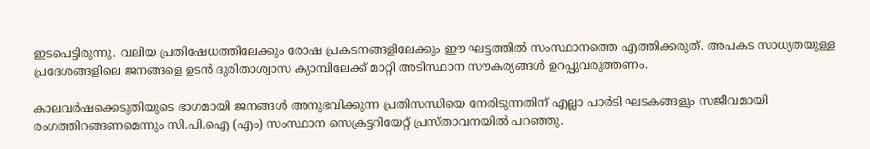ഇടപെട്ടിരുന്നു. വലിയ പ്രതിഷേധത്തിലേക്കും രോഷ പ്രകടനങ്ങളിലേക്കും ഈ ഘട്ടത്തില്‍ സംസ്ഥാനത്തെ എത്തിക്കരുത്‌. അപകട സാധ്യതയുള്ള പ്രദേശങ്ങളിലെ ജനങ്ങളെ ഉടന്‍ ദുരിതാശ്വാസ ക്യാമ്പിലേക്ക്‌ മാറ്റി അടിസ്ഥാന സൗകര്യങ്ങള്‍ ഉറപ്പുവരുത്തണം.

കാലവര്‍ഷക്കെടുതിയുടെ ഭാഗമായി ജനങ്ങള്‍ അനുഭവിക്കുന്ന പ്രതിസന്ധിയെ നേരിടുന്നതിന്‌ എല്ലാ പാര്‍ടി ഘടകങ്ങളും സജീവമായി രംഗത്തിറങ്ങണമെന്നും സി.പി.ഐ (എം) സംസ്ഥാന സെക്രട്ടറിയേറ്റ്‌ പ്രസ്‌താവനയില്‍ പറഞ്ഞു.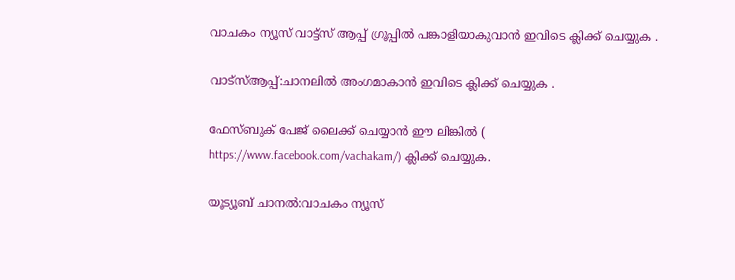വാചകം ന്യൂസ് വാട്ട്സ് ആപ്പ് ഗ്രൂപ്പിൽ പങ്കാളിയാകുവാൻ ഇവിടെ ക്ലിക്ക് ചെയ്യുക .

വാട്സ്ആപ്പ്:ചാനലിൽ അംഗമാകാൻ ഇവിടെ ക്ലിക്ക് ചെയ്യുക .

ഫേസ്ബുക് പേജ് ലൈക്ക് ചെയ്യാൻ ഈ ലിങ്കിൽ (
https://www.facebook.com/vachakam/) ക്ലിക്ക് ചെയ്യുക.

യൂട്യൂബ് ചാനൽ:വാചകം ന്യൂസ്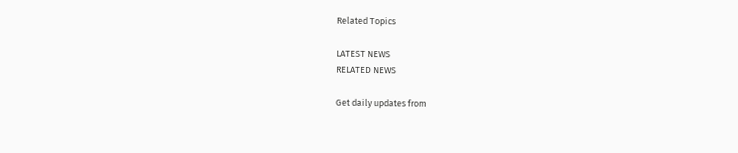Related Topics

LATEST NEWS
RELATED NEWS

Get daily updates from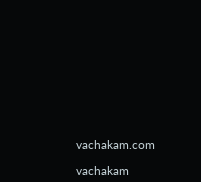vachakam.com

vachakam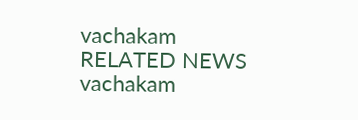vachakam
RELATED NEWS
vachakam